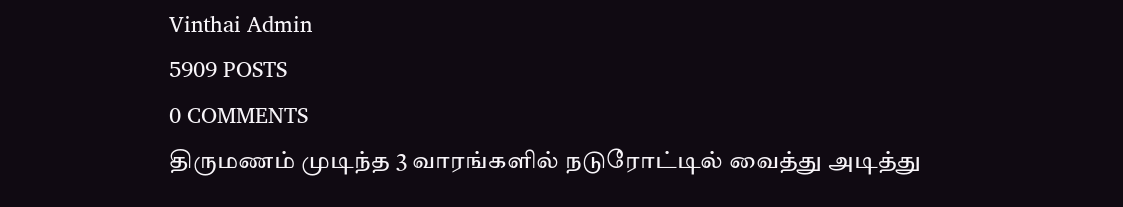Vinthai Admin
5909 POSTS
0 COMMENTS
திருமணம் முடிந்த 3 வாரங்களில் நடுரோட்டில் வைத்து அடித்து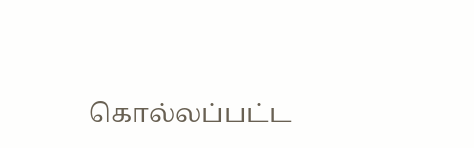கொல்லப்பட்ட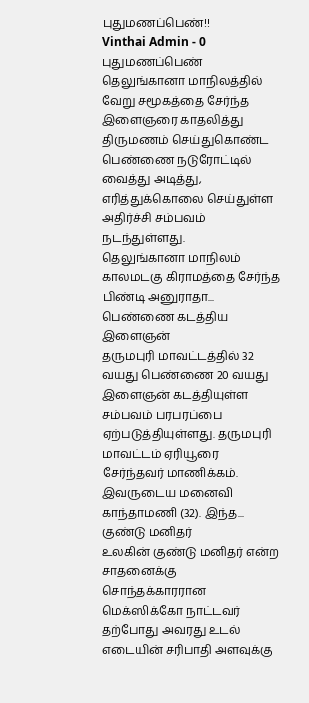புதுமணப்பெண்!!
Vinthai Admin - 0
புதுமணப்பெண்
தெலுங்கானா மாநிலத்தில் வேறு சமூகத்தை சேர்ந்த இளைஞரை காதலித்து திருமணம் செய்துகொண்ட பெண்ணை நடுரோட்டில் வைத்து அடித்து, எரித்துக்கொலை செய்துள்ள அதிர்ச்சி சம்பவம் நடந்துள்ளது.
தெலுங்கானா மாநிலம் காலமடகு கிராமத்தை சேர்ந்த பிண்டி அனுராதா...
பெண்ணை கடத்திய இளைஞன்
தருமபுரி மாவட்டத்தில் 32 வயது பெண்ணை 20 வயது இளைஞன் கடத்தியுள்ள சம்பவம் பரபரப்பை ஏற்படுத்தியுள்ளது. தருமபுரி மாவட்டம் ஏரியூரை சேர்ந்தவர் மாணிக்கம். இவருடைய மனைவி காந்தாமணி (32). இந்த...
குண்டு மனிதர்
உலகின் குண்டு மனிதர் என்ற சாதனைக்கு சொந்தக்காரரான மெக்ஸிக்கோ நாட்டவர் தற்போது அவரது உடல் எடையின் சரிபாதி அளவுக்கு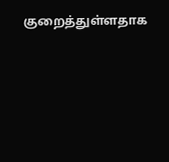குறைத்துள்ளதாக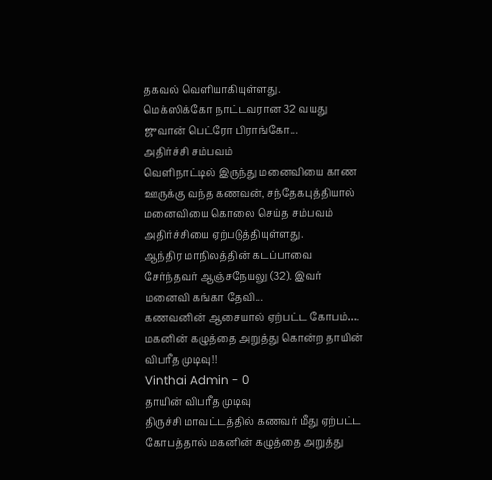தகவல் வெளியாகியுள்ளது.
மெக்ஸிக்கோ நாட்டவரான 32 வயது ஜுவான் பெட்ரோ பிராங்கோ...
அதிர்ச்சி சம்பவம்
வெளிநாட்டில் இருந்து மனைவியை காண ஊருக்கு வந்த கணவன், சந்தேகபுத்தியால் மனைவியை கொலை செய்த சம்பவம் அதிர்ச்சியை ஏற்படுத்தியுள்ளது.
ஆந்திர மாநிலத்தின் கடப்பாவை சேர்ந்தவர் ஆஞ்சநேயலு (32). இவர் மனைவி கங்கா தேவி...
கணவனின் ஆசையால் ஏற்பட்ட கோபம்…. மகனின் கழுத்தை அறுத்து கொன்ற தாயின் விபரீத முடிவு!!
Vinthai Admin - 0
தாயின் விபரீத முடிவு
திருச்சி மாவட்டத்தில் கணவர் மீது ஏற்பட்ட கோபத்தால் மகனின் கழுத்தை அறுத்து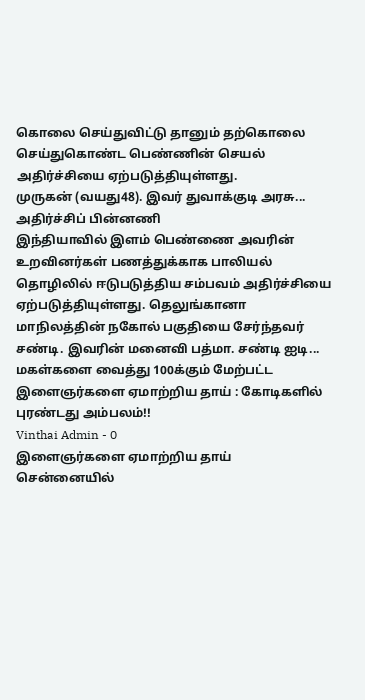கொலை செய்துவிட்டு தானும் தற்கொலை செய்துகொண்ட பெண்ணின் செயல் அதிர்ச்சியை ஏற்படுத்தியுள்ளது.
முருகன் (வயது48). இவர் துவாக்குடி அரசு...
அதிர்ச்சிப் பின்னணி
இந்தியாவில் இளம் பெண்ணை அவரின் உறவினர்கள் பணத்துக்காக பாலியல் தொழிலில் ஈடுபடுத்திய சம்பவம் அதிர்ச்சியை ஏற்படுத்தியுள்ளது. தெலுங்கானா மாநிலத்தின் நகோல் பகுதியை சேர்ந்தவர் சண்டி. இவரின் மனைவி பத்மா. சண்டி ஐடி...
மகள்களை வைத்து 100க்கும் மேற்பட்ட இளைஞர்களை ஏமாற்றிய தாய் : கோடிகளில் புரண்டது அம்பலம்!!
Vinthai Admin - 0
இளைஞர்களை ஏமாற்றிய தாய்
சென்னையில்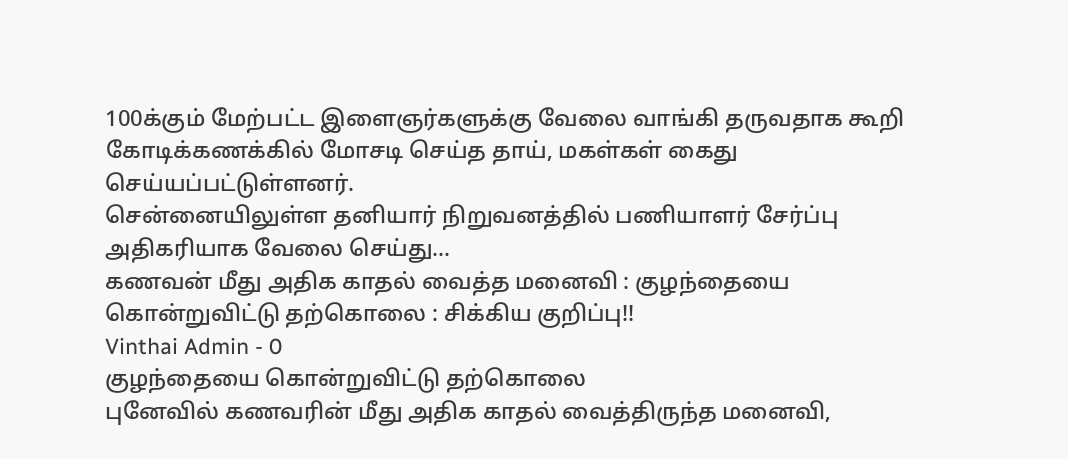100க்கும் மேற்பட்ட இளைஞர்களுக்கு வேலை வாங்கி தருவதாக கூறி கோடிக்கணக்கில் மோசடி செய்த தாய், மகள்கள் கைது செய்யப்பட்டுள்ளனர்.
சென்னையிலுள்ள தனியார் நிறுவனத்தில் பணியாளர் சேர்ப்பு அதிகரியாக வேலை செய்து...
கணவன் மீது அதிக காதல் வைத்த மனைவி : குழந்தையை கொன்றுவிட்டு தற்கொலை : சிக்கிய குறிப்பு!!
Vinthai Admin - 0
குழந்தையை கொன்றுவிட்டு தற்கொலை
புனேவில் கணவரின் மீது அதிக காதல் வைத்திருந்த மனைவி,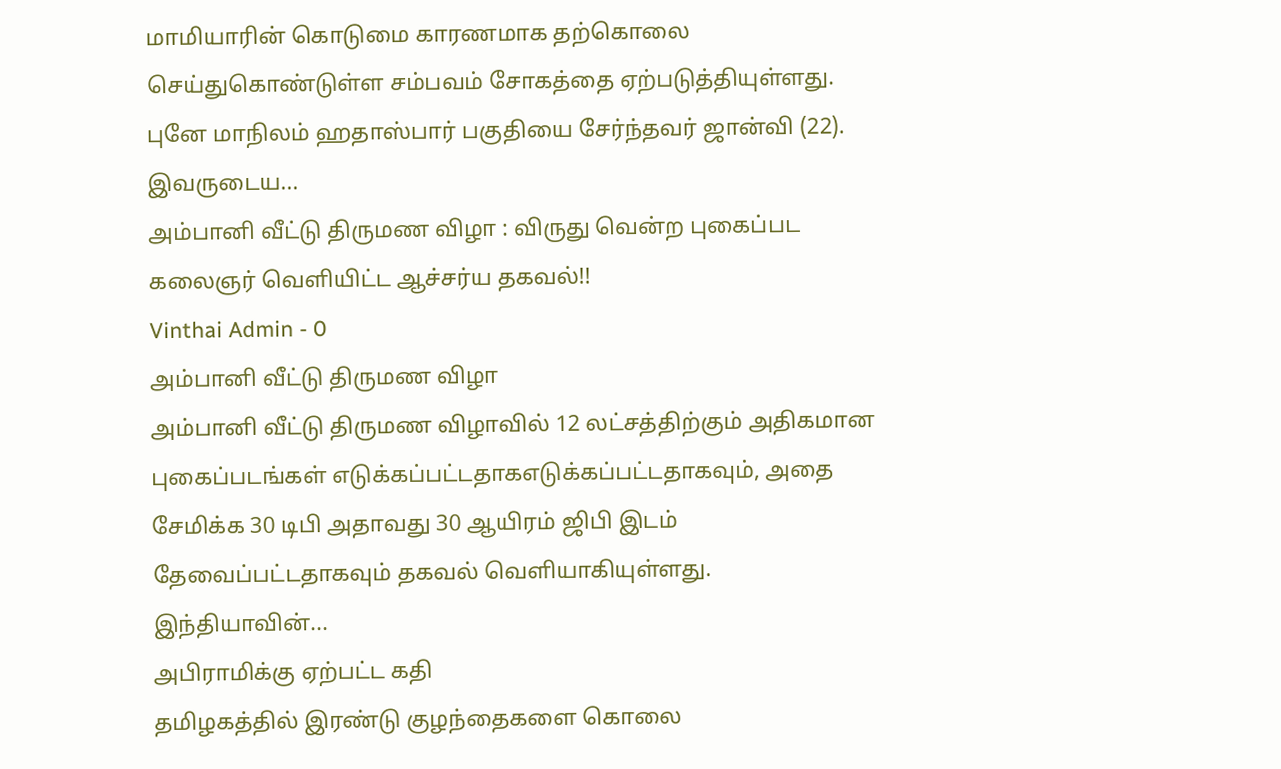மாமியாரின் கொடுமை காரணமாக தற்கொலை செய்துகொண்டுள்ள சம்பவம் சோகத்தை ஏற்படுத்தியுள்ளது.
புனே மாநிலம் ஹதாஸ்பார் பகுதியை சேர்ந்தவர் ஜான்வி (22). இவருடைய...
அம்பானி வீட்டு திருமண விழா : விருது வென்ற புகைப்பட கலைஞர் வெளியிட்ட ஆச்சர்ய தகவல்!!
Vinthai Admin - 0
அம்பானி வீட்டு திருமண விழா
அம்பானி வீட்டு திருமண விழாவில் 12 லட்சத்திற்கும் அதிகமான புகைப்படங்கள் எடுக்கப்பட்டதாகஎடுக்கப்பட்டதாகவும், அதை சேமிக்க 30 டிபி அதாவது 30 ஆயிரம் ஜிபி இடம் தேவைப்பட்டதாகவும் தகவல் வெளியாகியுள்ளது.
இந்தியாவின்...
அபிராமிக்கு ஏற்பட்ட கதி
தமிழகத்தில் இரண்டு குழந்தைகளை கொலை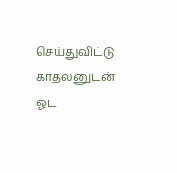செய்துவிட்டு காதலனுடன் ஓட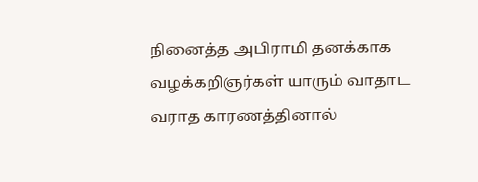நினைத்த அபிராமி தனக்காக வழக்கறிஞர்கள் யாரும் வாதாட வராத காரணத்தினால்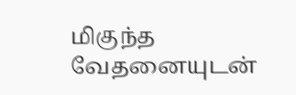மிகுந்த வேதனையுடன்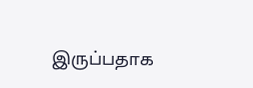இருப்பதாக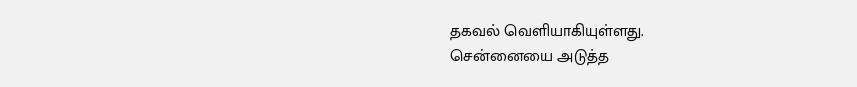தகவல் வெளியாகியுள்ளது.
சென்னையை அடுத்த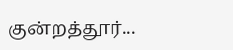குன்றத்தூர்...